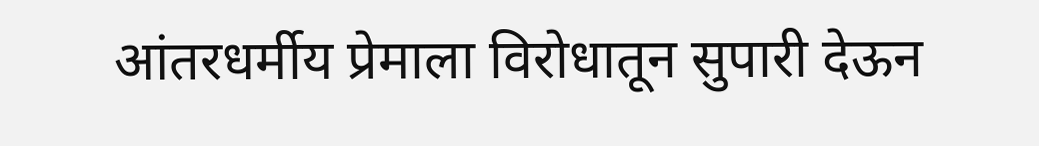आंतरधर्मीय प्रेमाला विरोधातून सुपारी देऊन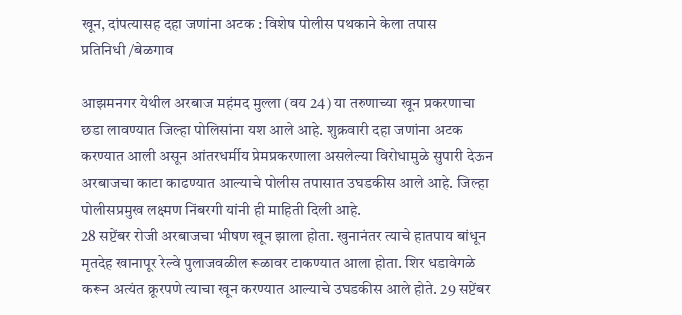खून, दांपत्यासह दहा जणांना अटक : विशेष पोलीस पथकाने केला तपास
प्रतिनिधी /बेळगाव

आझमनगर येथील अरबाज महंमद मुल्ला (वय 24) या तरुणाच्या खून प्रकरणाचा छडा लावण्यात जिल्हा पोलिसांना यश आले आहे. शुक्रवारी दहा जणांना अटक करण्यात आली असून आंतरधर्मीय प्रेमप्रकरणाला असलेल्या विरोधामुळे सुपारी देऊन अरबाजचा काटा काढण्यात आल्याचे पोलीस तपासात उघडकीस आले आहे. जिल्हा पोलीसप्रमुख लक्ष्मण निंबरगी यांनी ही माहिती दिली आहे.
28 सप्टेंबर रोजी अरबाजचा भीषण खून झाला होता. खुनानंतर त्याचे हातपाय बांधून मृतदेह खानापूर रेल्वे पुलाजवळील रूळावर टाकण्यात आला होता. शिर धडावेगळे करून अत्यंत क्रूरपणे त्याचा खून करण्यात आल्याचे उघडकीस आले होते. 29 सप्टेंबर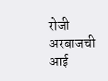रोजी अरबाजची आई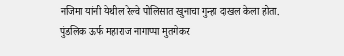नजिमा यांनी येथील रेल्वे पोलिसात खुनाचा गुन्हा दाखल केला होता.
पुंडलिक ऊर्फ महाराज नागाप्पा मुतगेकर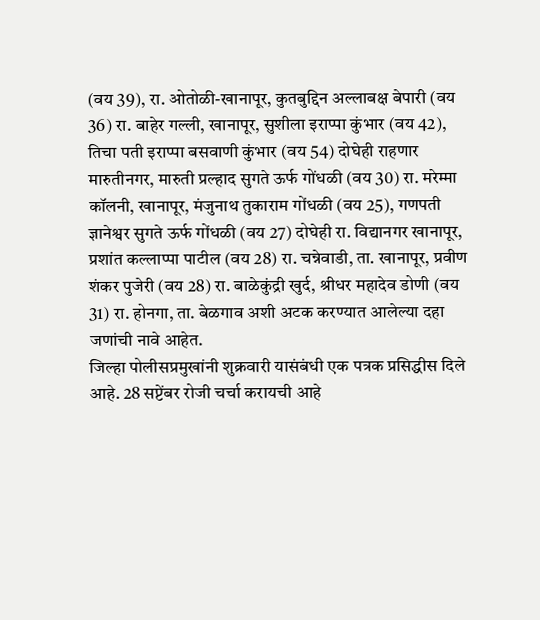(वय 39), रा. ओतोळी-खानापूर, कुतबुद्दिन अल्लाबक्ष बेपारी (वय 36) रा. बाहेर गल्ली, खानापूर, सुशीला इराप्पा कुंभार (वय 42), तिचा पती इराप्पा बसवाणी कुंभार (वय 54) दोघेही राहणार मारुतीनगर, मारुती प्रल्हाद सुगते ऊर्फ गोंधळी (वय 30) रा. मरेम्मा कॉलनी, खानापूर, मंजुनाथ तुकाराम गोंधळी (वय 25), गणपती ज्ञानेश्वर सुगते ऊर्फ गोंधळी (वय 27) दोघेही रा. विद्यानगर खानापूर, प्रशांत कल्लाप्पा पाटील (वय 28) रा. चन्नेवाडी, ता. खानापूर, प्रवीण शंकर पुजेरी (वय 28) रा. बाळेकुंद्री खुर्द, श्रीधर महादेव डोणी (वय 31) रा. होनगा, ता. बेळगाव अशी अटक करण्यात आलेल्या दहा जणांची नावे आहेत.
जिल्हा पोलीसप्रमुखांनी शुक्रवारी यासंबंधी एक पत्रक प्रसिद्धीस दिले आहे. 28 सप्टेंबर रोजी चर्चा करायची आहे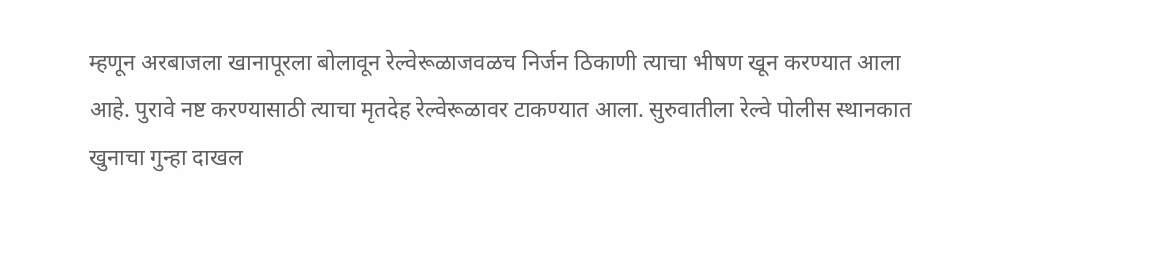म्हणून अरबाजला खानापूरला बोलावून रेल्वेरूळाजवळच निर्जन ठिकाणी त्याचा भीषण खून करण्यात आला आहे. पुरावे नष्ट करण्यासाठी त्याचा मृतदेह रेल्वेरूळावर टाकण्यात आला. सुरुवातीला रेल्वे पोलीस स्थानकात खुनाचा गुन्हा दाखल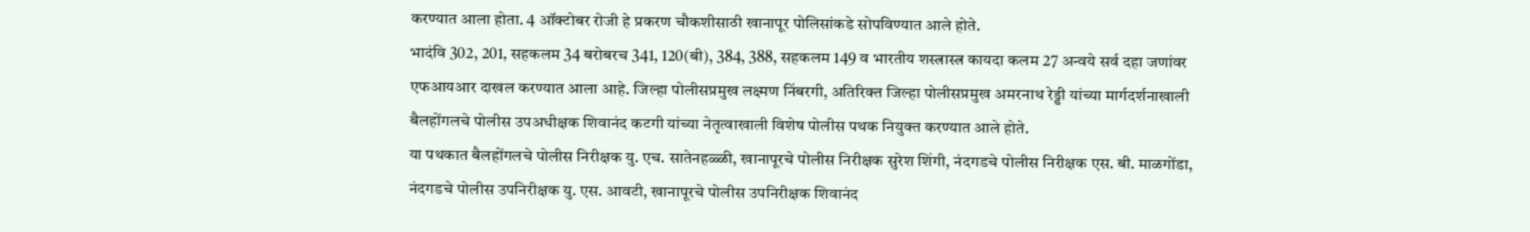करण्यात आला होता. 4 ऑक्टोबर रोजी हे प्रकरण चौकशीसाठी खानापूर पोलिसांकडे सोपविण्यात आले होते.
भादंवि 302, 201, सहकलम 34 बरोबरच 341, 120(बी), 384, 388, सहकलम 149 व भारतीय शस्त्रास्त्र कायदा कलम 27 अन्वये सर्व दहा जणांवर एफआयआर दाखल करण्यात आला आहे. जिल्हा पोलीसप्रमुख लक्ष्मण निंबरगी, अतिरिक्त जिल्हा पोलीसप्रमुख अमरनाथ रेड्डी यांच्या मार्गदर्शनाखाली बैलहोंगलचे पोलीस उपअधीक्षक शिवानंद कटगी यांच्या नेतृत्वाखाली विशेष पोलीस पथक नियुक्त करण्यात आले होते.
या पथकात बैलहोंगलचे पोलीस निरीक्षक यु. एच. सातेनहळ्ळी, खानापूरचे पोलीस निरीक्षक सुरेश शिंगी, नंदगडचे पोलीस निरीक्षक एस. बी. माळगोंडा, नंदगडचे पोलीस उपनिरीक्षक यु. एस. आवटी, खानापूरचे पोलीस उपनिरीक्षक शिवानंद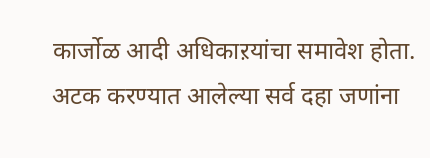कार्जोळ आदी अधिकाऱयांचा समावेश होता. अटक करण्यात आलेल्या सर्व दहा जणांना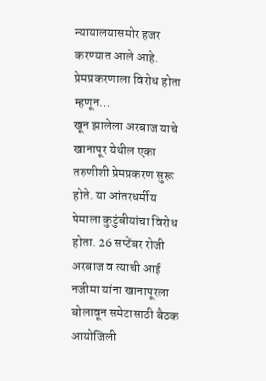न्यायालयासमोर हजर करण्यात आले आहे.
प्रेमप्रकरणाला विरोध होता म्हणून…
खून झालेला अरबाज याचे खानापूर येथील एका तरुणीशी प्रेमप्रकरण सुरू होते. या आंतरधर्मीय पेमाला कुटुंबीयांचा विरोध होता. 26 सप्टेंबर रोजी अरबाज व त्याची आई नजीमा यांना खानापूरला बोलावून समेटासाठी बैठक आयोजिली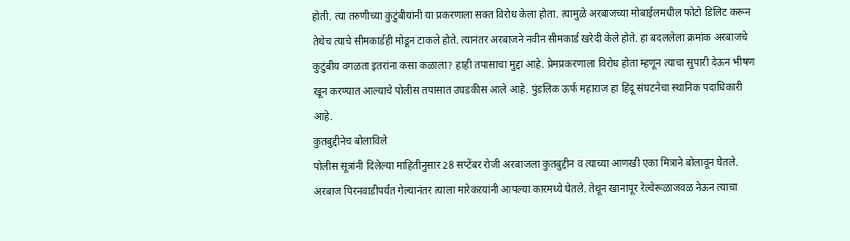होती. त्या तरुणीच्या कुटुंबीयांनी या प्रकरणाला सक्त विरोध केला होता. त्यामुळे अरबाजच्या मोबाईलमधील फोटो डिलिट करून तेथेच त्याचे सीमकार्डही मोडून टाकले होते. त्यानंतर अरबाजने नवीन सीमकार्ड खरेदी केले होते. हा बदललेला क्रमांक अरबाजचे कुटुंबीय वगळता इतरांना कसा कळाला? हाही तपासाचा मुद्दा आहे. प्रेमप्रकरणाला विरोध होता म्हणून त्याचा सुपारी देऊन भीषण खून करण्यात आल्याचे पोलीस तपासात उघडकीस आले आहे. पुंडलिक ऊर्फ महाराज हा हिंदू संघटनेचा स्थानिक पदाधिकारी आहे.
कुतबुद्दीनेच बोलाविले
पोलीस सूत्रांनी दिलेल्या माहितीनुसार 28 सप्टेंबर रोजी अरबाजला कुतबुद्दीन व त्याच्या आणखी एका मित्राने बोलावून घेतले. अरबाज पिरनवाडीपर्यंत गेल्यानंतर त्याला मारेकऱयांनी आपल्या कारमध्ये घेतले. तेथून खानापूर रेल्वेरूळाजवळ नेऊन त्याचा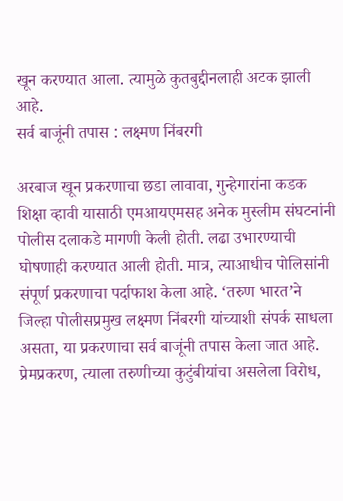खून करण्यात आला. त्यामुळे कुतबुद्दीनलाही अटक झाली आहे.
सर्व बाजूंनी तपास : लक्ष्मण निंबरगी

अरबाज खून प्रकरणाचा छडा लावावा, गुन्हेगारांना कडक शिक्षा व्हावी यासाठी एमआयएमसह अनेक मुस्लीम संघटनांनी पोलीस दलाकडे मागणी केली होती. लढा उभारण्याची घोषणाही करण्यात आली होती. मात्र, त्याआधीच पोलिसांनी संपूर्ण प्रकरणाचा पर्दाफाश केला आहे. ‘तरुण भारत’ने जिल्हा पोलीसप्रमुख लक्ष्मण निंबरगी यांच्याशी संपर्क साधला असता, या प्रकरणाचा सर्व बाजूंनी तपास केला जात आहे. प्रेमप्रकरण, त्याला तरुणीच्या कुटुंबीयांचा असलेला विरोध,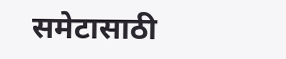समेटासाठी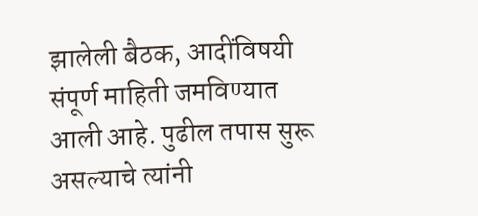झालेली बैठक, आदींविषयी संपूर्ण माहिती जमविण्यात आली आहे. पुढील तपास सुरू असल्याचे त्यांनी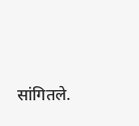सांगितले.